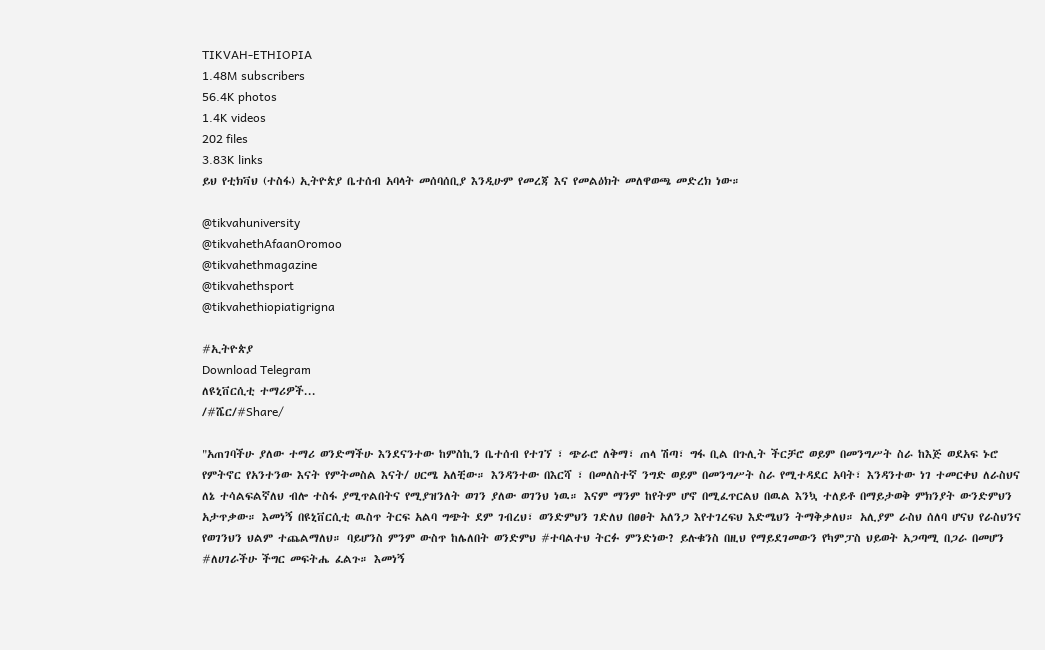TIKVAH-ETHIOPIA
1.48M subscribers
56.4K photos
1.4K videos
202 files
3.83K links
ይህ የቲክቫህ (ተስፋ) ኢትዮጵያ ቤተሰብ አባላት መሰባሰቢያ እንዲሁም የመረጃ እና የመልዕክት መለዋወጫ መድረክ ነው።

@tikvahuniversity
@tikvahethAfaanOromoo
@tikvahethmagazine
@tikvahethsport
@tikvahethiopiatigrigna

#ኢትዮጵያ
Download Telegram
ለዩኒቨርሲቲ ተማሪዎች...
/#ሼር/#Share/

"አጠገባችሁ ያለው ተማሪ ወንድማችሁ እንደናንተው ከምስኪን ቤተሰብ የተገኘ ፣ ጭራሮ ለቅማ፣ ጠላ ሽጣ፣ ግፋ ቢል በጉሊት ችርቻሮ ወይም በመንግሥት ስራ ከእጅ ወደአፍ ኑሮ የምትኖር የአንተንው እናት የምትመስል እናት/ ሀርሜ አለቺው። እንዳንተው በእርሻ ፣ በመለስተኛ ንግድ ወይም በመንግሥት ስራ የሚተዳደር አባት፣ እንዳንተው ነገ ተመርቀህ ለራስህና ለኔ ተሳልፍልኛለህ ብሎ ተስፋ ያሚጥልበትና የሚያዝንለት ወገን ያለው ወገንህ ነዉ። እናም ማንም ከየትም ሆኖ በሚፈጥርልህ በዉል እንኳ ተለይቶ በማይታወቅ ምክንያት ውንድምህን አታጥቃው። እመነኝ በዩኒቨርሲቲ ዉስጥ ትርፍ አልባ ግጭት ደም ገብረህ፣ ወንድምህን ገድለህ በፀፀት አለንጋ እየተገረፍህ እድሜህን ትማቅቃለህ። አሊያም ራስህ ሰለባ ሆናህ የራስህንና የወገንህን ህልም ተጨልማለህ። ባይሆንስ ምንም ውስጥ ከሌለበት ወንድምህ #ተባልተህ ትርፉ ምንድነው? ይሉቁንስ በዚህ የማይደገመውን የካምፓስ ህይወት አጋጣሚ በጋራ በመሆን #ለሀገራችሁ ችግር መፍትሔ ፈልጉ። እመነኝ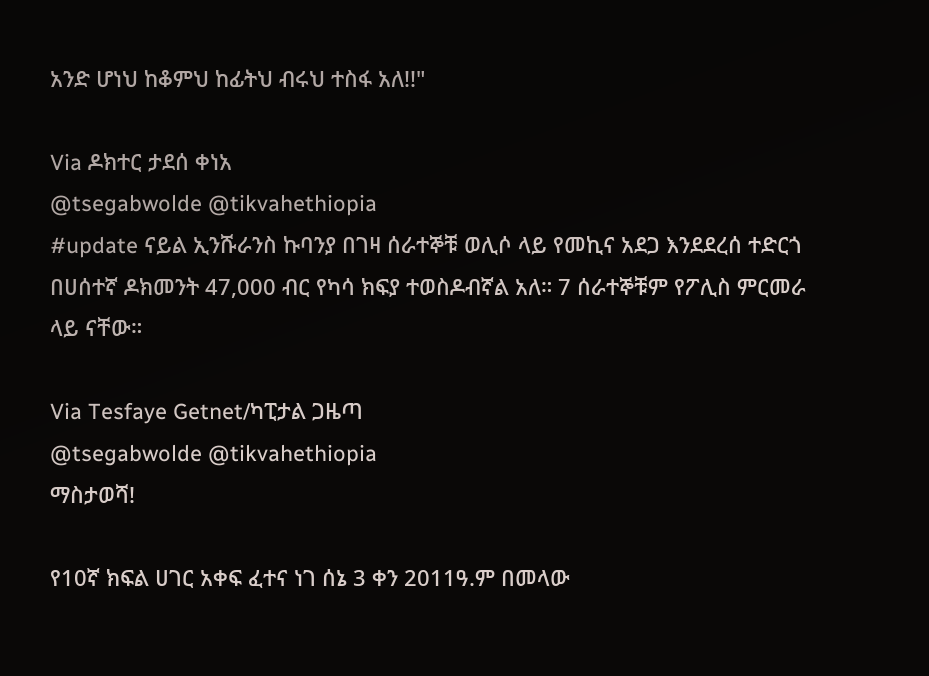አንድ ሆነህ ከቆምህ ከፊትህ ብሩህ ተስፋ አለ!!"

Via ዶክተር ታደሰ ቀነአ
@tsegabwolde @tikvahethiopia
#update ናይል ኢንሹራንስ ኩባንያ በገዛ ሰራተኞቹ ወሊሶ ላይ የመኪና አደጋ እንደደረሰ ተድርጎ በሀሰተኛ ዶክመንት 47,000 ብር የካሳ ክፍያ ተወስዶብኛል አለ። 7 ሰራተኞቹም የፖሊስ ምርመራ ላይ ናቸው።

Via Tesfaye Getnet/ካፒታል ጋዜጣ
@tsegabwolde @tikvahethiopia
ማስታወሻ!

የ10ኛ ክፍል ሀገር አቀፍ ፈተና ነገ ሰኔ 3 ቀን 2011ዓ.ም በመላው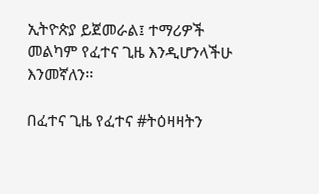ኢትዮጵያ ይጀመራል፤ ተማሪዎች መልካም የፈተና ጊዜ እንዲሆንላችሁ እንመኛለን፡፡

በፈተና ጊዜ የፈተና #ትዕዛዛትን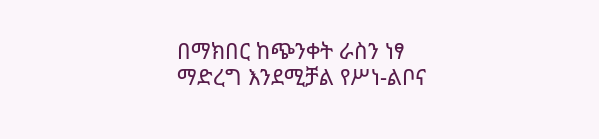በማክበር ከጭንቀት ራስን ነፃ ማድረግ እንደሚቻል የሥነ-ልቦና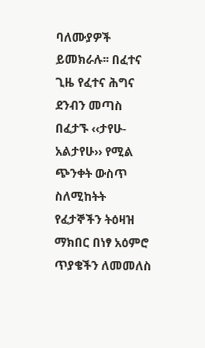ባለሙያዎች ይመክራሉ፡፡ በፈተና ጊዜ የፈተና ሕግና ደንብን መጣስ በፈታኙ ‹‹ታየሁ-አልታየሁ›› የሚል ጭንቀት ውስጥ ስለሚከትት የፈታኞችን ትዕዛዝ ማክበር በነፃ አዕምሮ ጥያቄችን ለመመለስ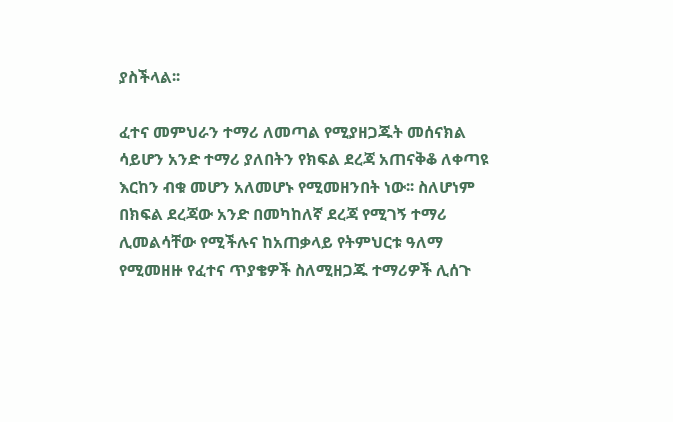ያስችላል፡፡

ፈተና መምህራን ተማሪ ለመጣል የሚያዘጋጁት መሰናክል ሳይሆን አንድ ተማሪ ያለበትን የክፍል ደረጃ አጠናቅቆ ለቀጣዩ እርከን ብቁ መሆን አለመሆኑ የሚመዘንበት ነው፡፡ ስለሆነም በክፍል ደረጃው አንድ በመካከለኛ ደረጃ የሚገኝ ተማሪ ሊመልሳቸው የሚችሉና ከአጠቃላይ የትምህርቱ ዓለማ የሚመዘዙ የፈተና ጥያቄዎች ስለሚዘጋጁ ተማሪዎች ሊሰጉ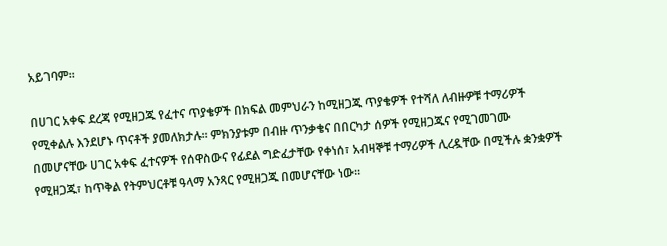አይገባም፡፡

በሀገር አቀፍ ደረጃ የሚዘጋጁ የፈተና ጥያቄዎች በክፍል መምህራን ከሚዘጋጁ ጥያቄዎች የተሻለ ለብዙዎቹ ተማሪዎች የሚቀልሉ እንደሆኑ ጥናቶች ያመለክታሉ፡፡ ምክንያቱም በብዙ ጥንቃቄና በበርካታ ሰዎች የሚዘጋጁና የሚገመገሙ በመሆናቸው ሀገር አቀፍ ፈተናዎች የሰዋስውና የፊደል ግድፈታቸው የቀነሰ፣ አብዛኞቹ ተማሪዎች ሊረዷቸው በሚችሉ ቋንቋዎች የሚዘጋጁ፣ ከጥቅል የትምህርቶቹ ዓላማ አንጻር የሚዘጋጁ በመሆናቸው ነው፡፡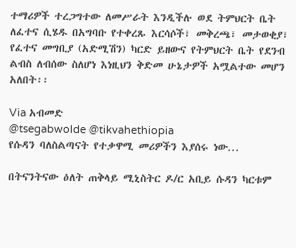ተማሪዎች ተረጋግተው ለመሥራት እንዲችሉ ወደ ትምህርት ቤት ለፈተና ሲሄዱ በአግባቡ የተቀረጹ እርሳሶች፣ መቅረጫ፣ መታወቂያ፣ የፈተና መግቢያ (አድሚሽን) ካርድ ይዘውና የትምህርት ቤት የደንብ ልብስ ለብሰው ስለሆነ እነዚህን ቅድመ ሁኔታዎች አሟልተው መሆን አለበት፡፡

Via አብመድ
@tsegabwolde @tikvahethiopia
የሱዳን ባለስልጣናት የተቃዋሚ መሪዎችን እያሰሩ ነው...

በትናንትናው ዕለት ጠቅላይ ሚኒስትር ዶ/ር አቢይ ሱዳን ካርቱም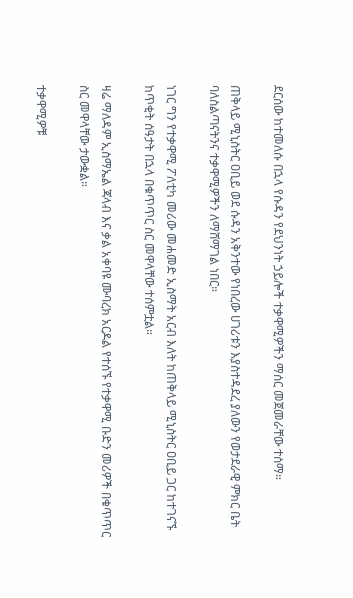ደርሰው ከተመለሱ በኋላ የሱዳን የደህንነት ኃይሎች ተቃዋሚዎችን ማሰር መጀመራቸው ተሰማ።

ጠቅላይ ሚኒስትር ዐቢይ ወደ ሱዳን አቅንተው የነበረው ሀገሪቱን እያስተዳደረ ያለውን የወታደራዊ ምክር ቤት ባለስልጣናትንና ተቃዋሚዎችን ለማሸማገል ነበር።

ነገር ግን የተቃዋሚ ፖለቲካ መሪው መሐመድ ኢስማት አርብ እለት ከጠቅላይ ሚኒስትር ዐቢይ ጋር ከተገናኙ ከጥቂት ሰዓታት በኋላ በቁጥጥር ስር መዋላቸው ተሰምቷል።

ዛሬ ማለዳም ኢስማኤል ጃላብ እና ቃል አቀባዩ ሙባረክ አርዶል የተሰኙ የተቃዋሚ ቡድን መሪዎች በቁጥጥር ስር መዋላቸው ታውቋል።

ተቃዋሚዎቹ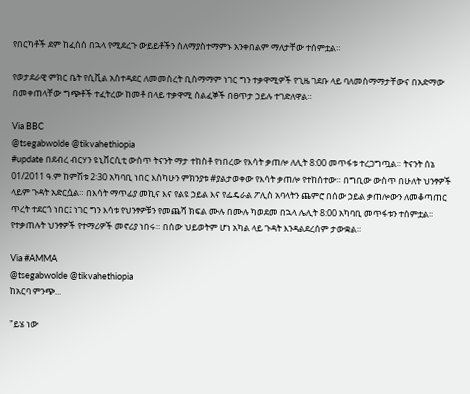የበርካቶች ደም ከፈሰሰ በኋላ የሚደረጉ ውይይቶችን ስለማያስተማምኑ አንቀበልም ማለታቸው ተሰምቷል።

የወታደራዊ ምክር ቤት የሲቪል አስተዳደር ለመመስረት ቢስማማም ነገር ግን ተቃዋሚዎች የጊዜ ገደቡ ላይ ባለመስማማታቸውና በአድማው በመቀጠላቸው ግጭቶች ተፈትረው ከመቶ በላይ ተቃዋሚ ሰልፈኞች በፀጥታ ኃይሉ ተገድለዋል።

Via BBC
@tsegabwolde @tikvahethiopia
#update በደብረ ብርሃን ዩኒቨርሲቲ ውስጥ ትናንት ማታ ተከስቶ የነበረው የእሳት ቃጠሎ ለሊት 8:00 መጥፋቱ ተረጋግጧል። ትናንት ሰኔ 01/2011 ዓ.ም ከምሽቱ 2፡30 አካባቢ ነበር እስካሁን ምክንያቱ #ያልታወቀው የእሳት ቃጠሎ የተከሰተው። በግቢው ውስጥ በሁለት ህንፃዎች ላይም ጉዳት አድርሷል። በእሳት ማጥፊያ መኪና እና የልዩ ኃይል እና የፌዴራል ፖሊስ አባላትን ጨምሮ በሰው ኃይል ቃጠሎውን ለመቆጣጠር ጥረት ተደርጎ ነበር፤ ነገር ግን እሳቱ የህንፃዎቹን የመጨሻ ክፍል ሙሉ በሙሉ ካወደመ በኋላ ሌሊት 8:00 አካባቢ መጥፋቱን ተሰምቷል፡፡
የተቃጠሉት ህንፃዎች የተማሪዎች መኖሪያ ነበሩ። በሰው ህይወትም ሆነ አካል ላይ ጉዳት እንዳልደረሰም ታውቋል።

Via #AMMA
@tsegabwolde @tikvahethiopia
ከአርባ ምንጭ...

"ይሄ ነው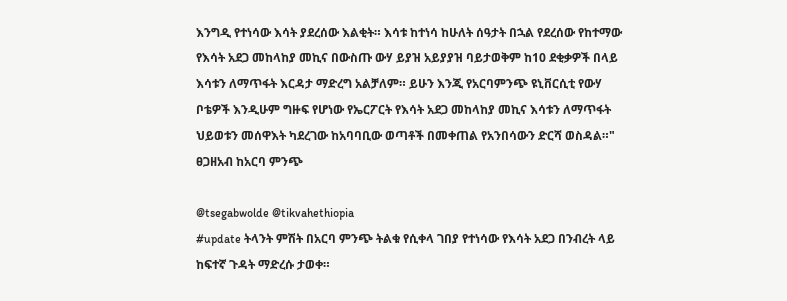እንግዲ የተነሳው እሳት ያደረሰው እልቂት። እሳቱ ከተነሳ ከሁለት ሰዓታት በኋል የደረሰው የከተማው የእሳት አደጋ መከላከያ መኪና በውስጡ ውሃ ይያዝ አይያያዝ ባይታወቅም ከ10 ደቂቃዎች በላይ እሳቱን ለማጥፋት እርዳታ ማድረግ አልቻለም። ይሁን እንጂ የአርባምንጭ ዩኒቨርሲቲ የውሃ ቦቴዎች እንዲሁም ግዙፍ የሆነው የኤርፖርት የእሳት አደጋ መከላከያ መኪና እሳቱን ለማጥፋት ህይወቱን መሰዋእት ካደረገው ከአባባቢው ወጣቶች በመቀጠል የአንበሳውን ድርሻ ወስዳል።" ፀጋዘአብ ከአርባ ምንጭ

@tsegabwolde @tikvahethiopia
#update ትላንት ምሽት በአርባ ምንጭ ትልቁ የሲቀላ ገበያ የተነሳው የእሳት አደጋ በንብረት ላይ ከፍተኛ ጉዳት ማድረሱ ታወቀ።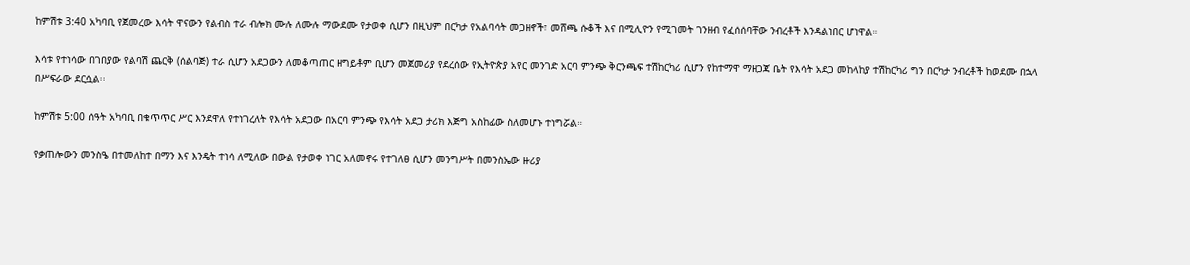ከምሽቱ 3:40 አካባቢ የጀመረው እሳት ዋናውን የልብስ ተራ ብሎክ ሙሉ ለሙሉ ማውደሙ የታወቀ ሲሆን በዚህም በርካታ የአልባሳት መጋዘኖች፣ መሸጫ ሱቆች እና በሚሊዮን የሚገመት ገንዘብ የፈሰሰባቸው ንብረቶች እንዳልነበር ሆነዋል።

እሳቱ የተነሳው በገበያው የልባሽ ጨርቅ (ሰልባጅ) ተራ ሲሆን አደጋውን ለመቆጣጠር ዘግይቶም ቢሆን መጀመሪያ የደረሰው የኢትዮጵያ አየር መንገድ አርባ ምንጭ ቅርንጫፍ ተሽከርካሪ ሲሆን የከተማዋ ማዘጋጃ ቤት የእሳት አደጋ መከላከያ ተሽከርካሪ ግን በርካታ ንብረቶች ከወደሙ በኋላ በሥፍራው ደርሷል፡፡

ከምሽቱ 5:00 ሰዓት አካባቢ በቁጥጥር ሥር እንደዋለ የተነገረለት የእሳት አደጋው በአርባ ምንጭ የእሳት አደጋ ታሪክ እጅግ አስከፊው ስለመሆኑ ተነግሯል።

የቃጠሎውን መንስዔ በተመለከተ በማን እና እንዴት ተነሳ ለሚለው በውል የታወቀ ነገር አለመኖሩ የተገለፀ ሲሆን መንግሥት በመንስኤው ዙሪያ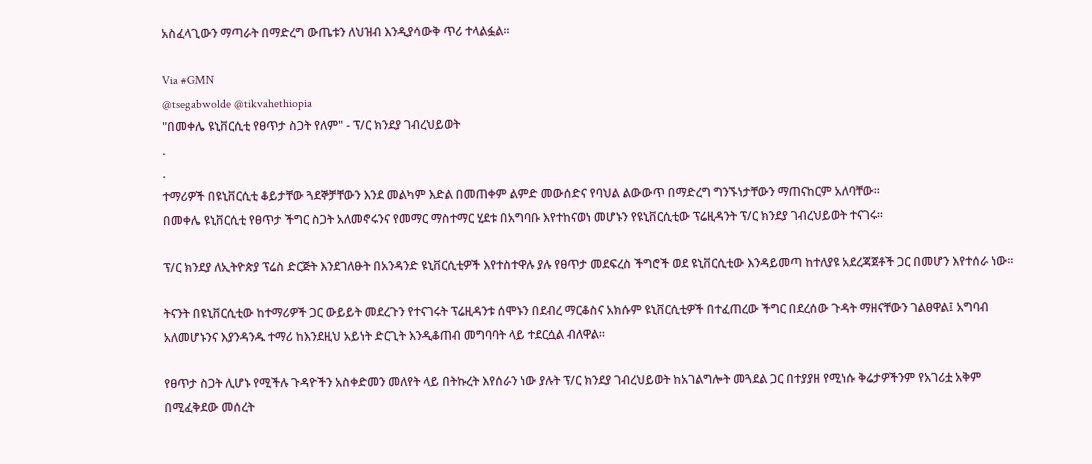አስፈላጊውን ማጣራት በማድረግ ውጤቱን ለህዝብ እንዲያሳውቅ ጥሪ ተላልፏል፡፡

Via #GMN
@tsegabwolde @tikvahethiopia
"በመቀሌ ዩኒቨርሲቲ የፀጥታ ስጋት የለም" - ፕ/ር ክንደያ ገብረህይወት
.
.
ተማሪዎች በዩኒቨርሲቲ ቆይታቸው ጓደኞቻቸውን እንደ መልካም እድል በመጠቀም ልምድ መውሰድና የባህል ልውውጥ በማድረግ ግንኙነታቸውን ማጠናከርም አለባቸው።
በመቀሌ ዩኒቨርሲቲ የፀጥታ ችግር ስጋት አለመኖሩንና የመማር ማስተማር ሂደቱ በአግባቡ እየተከናወነ መሆኑን የዩኒቨርሲቲው ፕሬዚዳንት ፕ/ር ክንደያ ገብረህይወት ተናገሩ።

ፕ/ር ክንደያ ለኢትዮጵያ ፕሬስ ድርጅት እንደገለፁት በአንዳንድ ዩኒቨርሲቲዎች እየተስተዋሉ ያሉ የፀጥታ መደፍረስ ችግሮች ወደ ዩኒቨርሲቲው እንዳይመጣ ከተለያዩ አደረጃጀቶች ጋር በመሆን እየተሰራ ነው።

ትናንት በዩኒቨርሲቲው ከተማሪዎች ጋር ውይይት መደረጉን የተናገሩት ፕሬዚዳንቱ ሰሞኑን በደብረ ማርቆስና አክሱም ዩኒቨርሲቲዎች በተፈጠረው ችግር በደረሰው ጉዳት ማዘናቸውን ገልፀዋል፤ አግባብ አለመሆኑንና እያንዳንዱ ተማሪ ከእንደዚህ አይነት ድርጊት እንዲቆጠብ መግባባት ላይ ተደርሷል ብለዋል።

የፀጥታ ስጋት ሊሆኑ የሚችሉ ጉዳዮችን አስቀድመን መለየት ላይ በትኩረት እየሰራን ነው ያሉት ፕ/ር ክንደያ ገብረህይወት ከአገልግሎት መጓደል ጋር በተያያዘ የሚነሱ ቅሬታዎችንም የአገሪቷ አቅም በሚፈቅደው መሰረት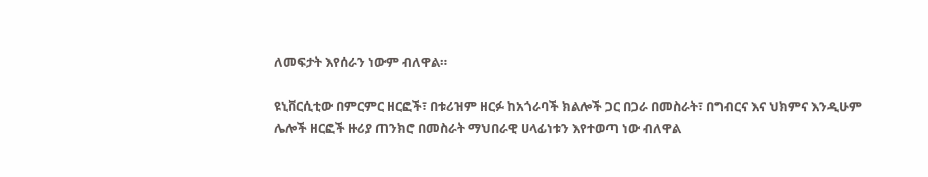ለመፍታት እየሰራን ነውም ብለዋል።

ዩኒቨርሲቲው በምርምር ዘርፎች፣ በቱሪዝም ዘርፉ ከአጎራባች ክልሎች ጋር በጋራ በመስራት፣ በግብርና እና ህክምና እንዲሁም ሌሎች ዘርፎች ዙሪያ ጠንክሮ በመስራት ማህበራዊ ሀላፊነቱን እየተወጣ ነው ብለዋል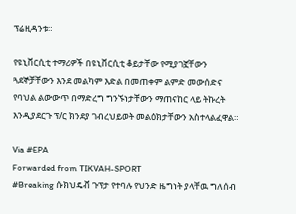ፕሬዚዳንቱ።

የዩኒቨርሲቲ ተማሪዎች በዩኒቨርሲቲ ቆይታቸው የሚያገኟቸውን ጓደኞቻቸውን እንደ መልካም እድል በመጠቀም ልምድ መውሰድና የባህል ልውውጥ በማድረግ ግንኙነታቸውን ማጠናከር ላይ ትኩረት እንዲያደርጉ ፕ/ር ክንደያ ገብረህይወት መልዕክታቸውን አስተላልፈዋል።

Via #EPA
Forwarded from TIKVAH-SPORT
#Breaking ሱክህዴቭ ጉፕታ የተባሉ የህንድ ዜግነት ያላቸዉ ግለሰብ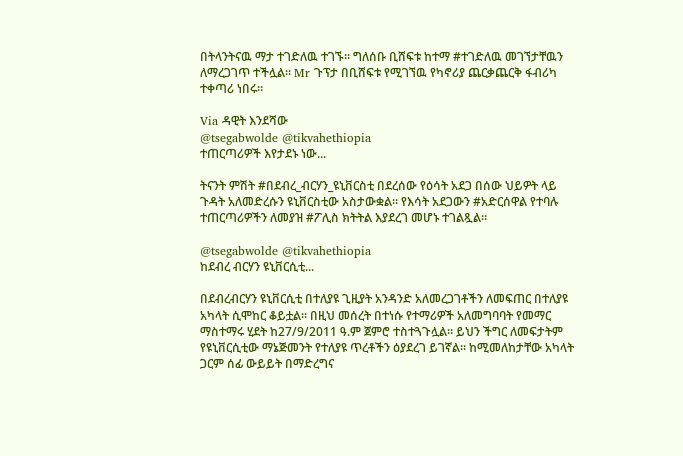በትላንትናዉ ማታ ተገድለዉ ተገኙ። ግለሰቡ ቢሸፍቱ ከተማ #ተገድለዉ መገኘታቸዉን ለማረጋገጥ ተችሏል። Mr ጉፕታ በቢሸፍቱ የሚገኘዉ የካኖሪያ ጨርቃጨርቅ ፋብሪካ ተቀጣሪ ነበሩ።

Via ዳዊት እንደሻው
@tsegabwolde @tikvahethiopia
ተጠርጣሪዎች እየታደኑ ነው...

ትናንት ምሽት #በደብረ_ብርሃን_ዩኒቨርስቲ በደረሰው የዕሳት አደጋ በሰው ህይዎት ላይ ጉዳት አለመድረሱን ዩኒቨርስቲው አስታውቋል። የእሳት አደጋውን #አድርሰዋል የተባሉ ተጠርጣሪዎችን ለመያዝ #ፖሊስ ክትትል እያደረገ መሆኑ ተገልጿል።

@tsegabwolde @tikvahethiopia
ከደብረ ብርሃን ዩኒቨርሲቲ...

በደብረብርሃን ዩኒቨርሲቲ በተለያዩ ጊዚያት አንዳንድ አለመረጋገቶችን ለመፍጠር በተለያዩ አካላት ሲሞከር ቆይቷል፡፡ በዚህ መሰረት በተነሱ የተማሪዎች አለመግባባት የመማር ማስተማሩ ሂደት ከ27/9/2011 ዓ.ም ጀምሮ ተስተጓጉሏል፡፡ ይህን ችግር ለመፍታትም የዩኒቨርሲቲው ማኔጅመንት የተለያዩ ጥረቶችን ዕያደረገ ይገኛል፡፡ ከሚመለከታቸው አካላት ጋርም ሰፊ ውይይት በማድረግና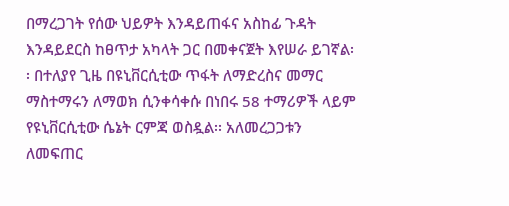በማረጋገት የሰው ህይዎት እንዳይጠፋና አስከፊ ጉዳት እንዳይደርስ ከፀጥታ አካላት ጋር በመቀናጀት እየሠራ ይገኛል፡፡ በተለያየ ጊዜ በዩኒቨርሲቲው ጥፋት ለማድረስና መማር ማስተማሩን ለማወክ ሲንቀሳቀሱ በነበሩ 58 ተማሪዎች ላይም የዩኒቨርሲቲው ሴኔት ርምጃ ወስዷል፡፡ አለመረጋጋቱን ለመፍጠር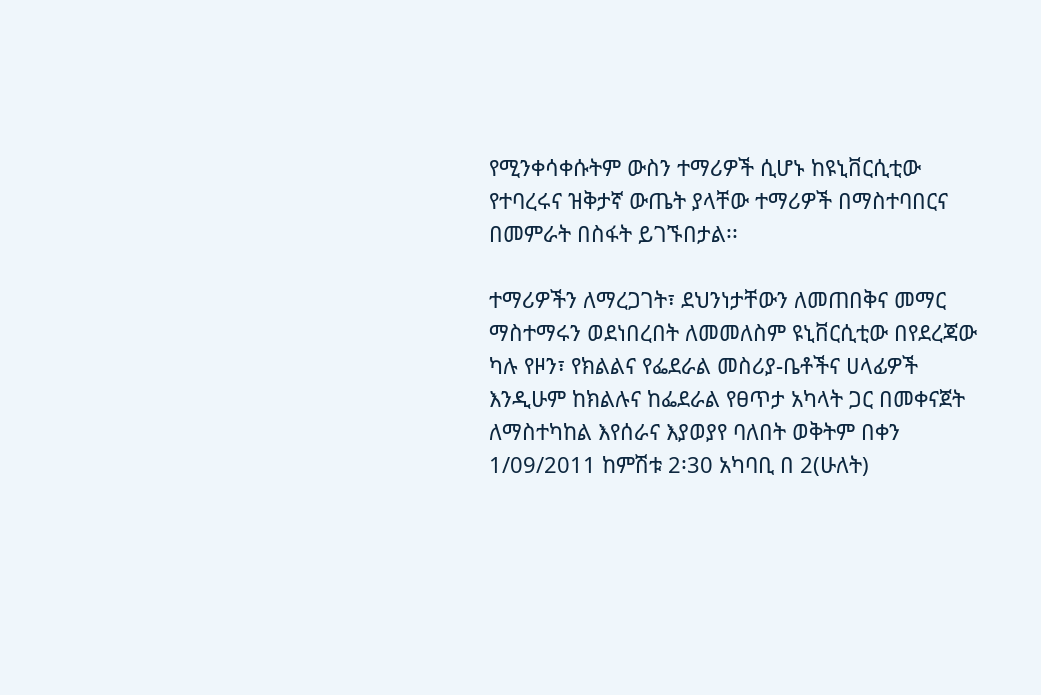የሚንቀሳቀሱትም ውስን ተማሪዎች ሲሆኑ ከዩኒቨርሲቲው የተባረሩና ዝቅታኛ ውጤት ያላቸው ተማሪዎች በማስተባበርና በመምራት በስፋት ይገኙበታል፡፡

ተማሪዎችን ለማረጋገት፣ ደህንነታቸውን ለመጠበቅና መማር ማስተማሩን ወደነበረበት ለመመለስም ዩኒቨርሲቲው በየደረጃው ካሉ የዞን፣ የክልልና የፌደራል መስሪያ-ቤቶችና ሀላፊዎች እንዲሁም ከክልሉና ከፌደራል የፀጥታ አካላት ጋር በመቀናጀት ለማስተካከል እየሰራና እያወያየ ባለበት ወቅትም በቀን 1/09/2011 ከምሽቱ 2፡30 አካባቢ በ 2(ሁለት)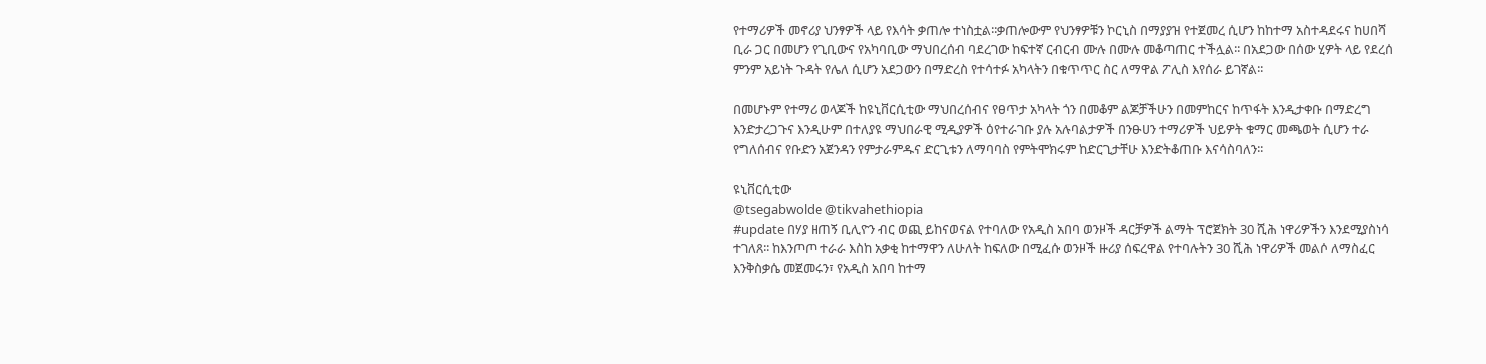የተማሪዎች መኖሪያ ህንፃዎች ላይ የእሳት ቃጠሎ ተነስቷል፡፡ቃጠሎውም የህንፃዎቹን ኮርኒስ በማያያዝ የተጀመረ ሲሆን ከከተማ አስተዳደሩና ከሀበሻ ቢራ ጋር በመሆን የጊቢውና የአካባቢው ማህበረሰብ ባደረገው ከፍተኛ ርብርብ ሙሉ በሙሉ መቆጣጠር ተችሏል፡፡ በአደጋው በሰው ሂዎት ላይ የደረሰ ምንም አይነት ጉዳት የሌለ ሲሆን አደጋውን በማድረስ የተሳተፉ አካላትን በቁጥጥር ስር ለማዋል ፖሊስ እየሰራ ይገኛል፡፡

በመሆኑም የተማሪ ወላጆች ከዩኒቨርሲቲው ማህበረሰብና የፀጥታ አካላት ጎን በመቆም ልጆቻችሁን በመምከርና ከጥፋት እንዲታቀቡ በማድረግ እንድታረጋጉና እንዲሁም በተለያዩ ማህበራዊ ሚዲያዎች ዕየተራገቡ ያሉ አሉባልታዎች በንፁሀን ተማሪዎች ህይዎት ቁማር መጫወት ሲሆን ተራ የግለሰብና የቡድን አጀንዳን የምታራምዱና ድርጊቱን ለማባባስ የምትሞክሩም ከድርጊታቸሁ እንድትቆጠቡ እናሳስባለን፡፡

ዩኒቨርሲቲው
@tsegabwolde @tikvahethiopia
#update በሃያ ዘጠኝ ቢሊዮን ብር ወጪ ይከናወናል የተባለው የአዲስ አበባ ወንዞች ዳርቻዎች ልማት ፕሮጀክት 30 ሺሕ ነዋሪዎችን እንደሚያስነሳ ተገለጸ፡፡ ከእንጦጦ ተራራ እስከ አቃቂ ከተማዋን ለሁለት ከፍለው በሚፈሱ ወንዞች ዙሪያ ሰፍረዋል የተባሉትን 30 ሺሕ ነዋሪዎች መልሶ ለማስፈር እንቅስቃሴ መጀመሩን፣ የአዲስ አበባ ከተማ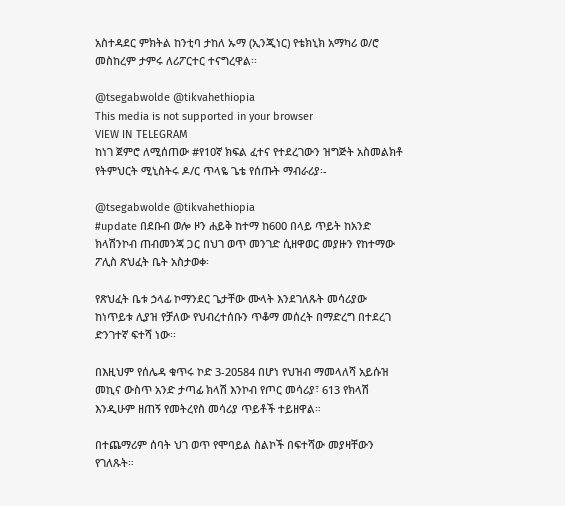አስተዳደር ምክትል ከንቲባ ታከለ ኡማ (ኢንጂነር) የቴክኒክ አማካሪ ወ/ሮ መስከረም ታምሩ ለሪፖርተር ተናግረዋል፡፡

@tsegabwolde @tikvahethiopia
This media is not supported in your browser
VIEW IN TELEGRAM
ከነገ ጀምሮ ለሚሰጠው #የ10ኛ ክፍል ፈተና የተደረገውን ዝግጅት አስመልክቶ የትምህርት ሚኒስትሩ ዶ/ር ጥላዬ ጌቴ የሰጡት ማብራሪያ፡-

@tsegabwolde @tikvahethiopia
#update በደቡብ ወሎ ዞን ሐይቅ ከተማ ከ600 በላይ ጥይት ከአንድ ክላሽንኮብ ጠብመንጃ ጋር በህገ ወጥ መንገድ ሲዘዋወር መያዙን የከተማው ፖሊስ ጽህፈት ቤት አስታወቀ፡

የጽህፈት ቤቱ ኃላፊ ኮማንደር ጌታቸው ሙላት እንደገለጹት መሳሪያው ከነጥይቱ ሊያዝ የቻለው የህብረተሰቡን ጥቆማ መሰረት በማድረግ በተደረገ ድንገተኛ ፍተሻ ነው፡፡

በእዚህም የሰሌዳ ቁጥሩ ኮድ 3-20584 በሆነ የህዝብ ማመላለሻ አይሱዝ መኪና ውስጥ አንድ ታጣፊ ክላሽ እንኮብ የጦር መሳሪያ፣ 613 የክላሽ እንዲሁም ዘጠኝ የመትረየስ መሳሪያ ጥይቶች ተይዘዋል።

በተጨማሪም ሰባት ህገ ወጥ የሞባይል ስልኮች በፍተሻው መያዛቸውን የገለጹት።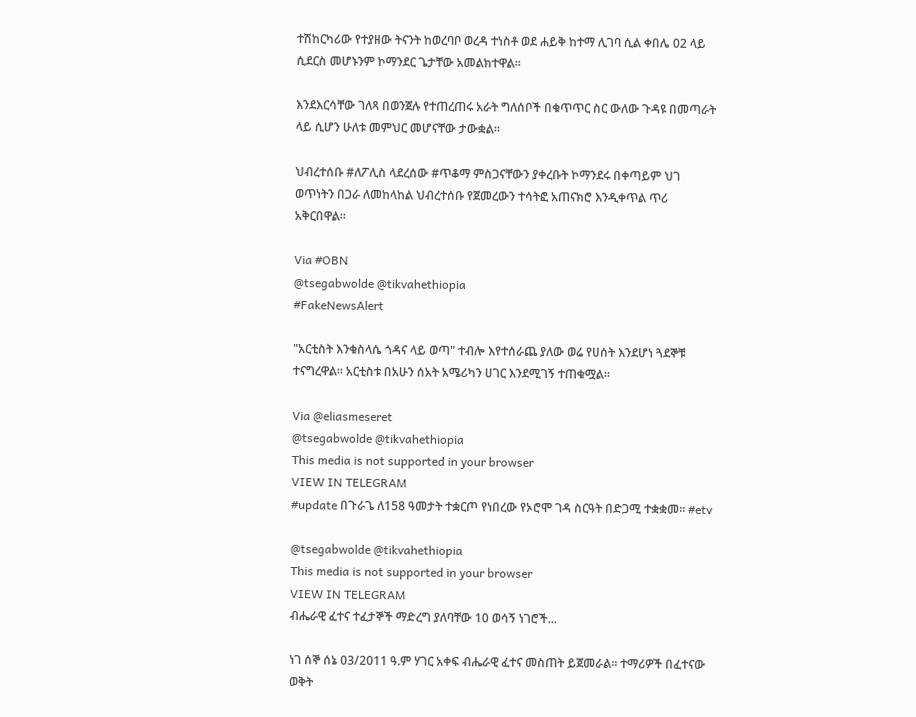ተሽከርካሪው የተያዘው ትናንት ከወረባቦ ወረዳ ተነስቶ ወደ ሐይቅ ከተማ ሊገባ ሲል ቀበሌ 02 ላይ ሲደርስ መሆኑንም ኮማንደር ጌታቸው አመልክተዋል፡፡

እንደእርሳቸው ገለጻ በወንጀሉ የተጠረጠሩ አራት ግለሰቦች በቁጥጥር ስር ውለው ጉዳዩ በመጣራት ላይ ሲሆን ሁለቱ መምህር መሆናቸው ታውቋል።

ህብረተሰቡ #ለፖሊስ ላደረሰው #ጥቆማ ምስጋናቸውን ያቀረቡት ኮማንደሩ በቀጣይም ህገ ወጥነትን በጋራ ለመከላከል ህብረተሰቡ የጀመረውን ተሳትፎ አጠናክሮ እንዲቀጥል ጥሪ አቅርበዋል።

Via #OBN
@tsegabwolde @tikvahethiopia
#FakeNewsAlert

"አርቲስት እንቁስላሴ ጎዳና ላይ ወጣ" ተብሎ እየተሰራጨ ያለው ወሬ የሀሰት እንደሆነ ጓደኞቹ ተናግረዋል። አርቲስቱ በአሁን ሰአት አሜሪካን ሀገር እንደሚገኝ ተጠቁሟል።

Via @eliasmeseret
@tsegabwolde @tikvahethiopia
This media is not supported in your browser
VIEW IN TELEGRAM
#update በጉራጌ ለ158 ዓመታት ተቋርጦ የነበረው የኦሮሞ ገዳ ስርዓት በድጋሚ ተቋቋመ። #etv

@tsegabwolde @tikvahethiopia
This media is not supported in your browser
VIEW IN TELEGRAM
ብሔራዊ ፈተና ተፈታኞች ማድረግ ያለባቸው 10 ወሳኝ ነገሮች...

ነገ ሰኞ ሰኔ 03/2011 ዓ.ም ሃገር አቀፍ ብሔራዊ ፈተና መስጠት ይጀመራል። ተማሪዎች በፈተናው ወቅት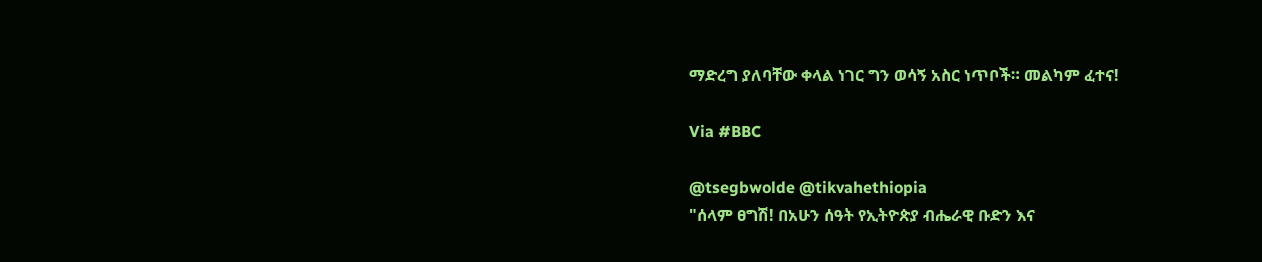ማድረግ ያለባቸው ቀላል ነገር ግን ወሳኝ አስር ነጥቦች። መልካም ፈተና!

Via #BBC

@tsegbwolde @tikvahethiopia
"ሰላም ፀግሽ! በአሁን ሰዓት የኢትዮጵያ ብሔራዊ ቡድን እና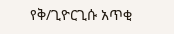የቅ/ጊዮርጊሱ አጥቂ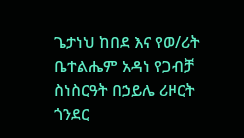ጌታነህ ከበደ እና የወ/ሪት ቤተልሔም አዳነ የጋብቻ ስነስርዓት በኃይሌ ሪዞርት ጎንደር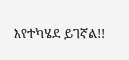እየተካሄደ ይገኛል!!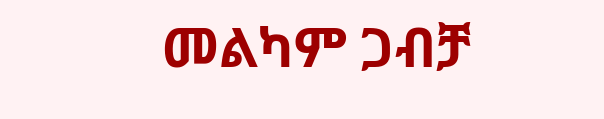መልካም ጋብቻ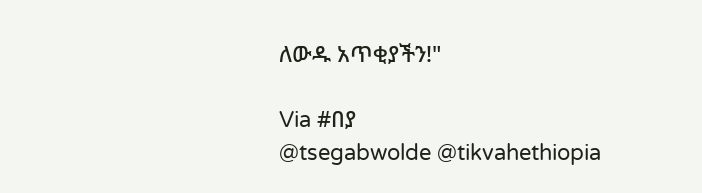ለውዱ አጥቂያችን!"

Via #በያ
@tsegabwolde @tikvahethiopia